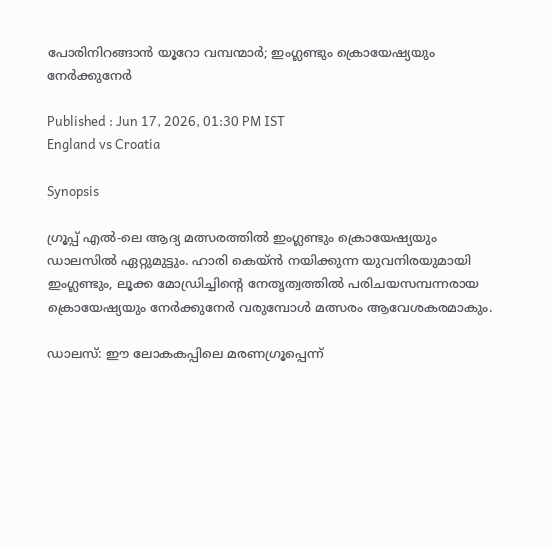പോരിനിറങ്ങാൻ യൂറോ വമ്പന്മാർ; ഇംഗ്ലണ്ടും ക്രൊയേഷ്യയും നേർക്കുനേർ

Published : Jun 17, 2026, 01:30 PM IST
England vs Croatia

Synopsis

ഗ്രൂപ്പ് എൽ-ലെ ആദ്യ മത്സരത്തിൽ ഇംഗ്ലണ്ടും ക്രൊയേഷ്യയും ഡാലസിൽ ഏറ്റുമുട്ടും. ഹാരി കെയ്ൻ നയിക്കുന്ന യുവനിരയുമായി ഇംഗ്ലണ്ടും, ലൂക്ക മോഡ്രിച്ചിന്റെ നേതൃത്വത്തിൽ പരിചയസമ്പന്നരായ ക്രൊയേഷ്യയും നേർക്കുനേർ വരുമ്പോൾ മത്സരം ആവേശകരമാകും.

ഡാലസ്: ഈ ലോകകപ്പിലെ മരണഗ്രൂപ്പെന്ന്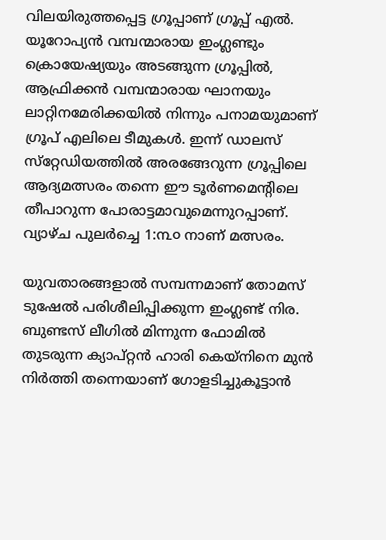വിലയിരുത്തപ്പെട്ട ഗ്രൂപ്പാണ് ഗ്രൂപ്പ് എൽ. യൂറോപ്യൻ വമ്പന്മാരായ ഇംഗ്ലണ്ടും ക്രൊയേഷ്യയും അടങ്ങുന്ന ഗ്രൂപ്പിൽ, ആഫ്രിക്കൻ വമ്പന്മാരായ ഘാനയും ലാറ്റിനമേരിക്കയിൽ നിന്നും പനാമയുമാണ് ഗ്രൂപ് എലിലെ ടീമുകൾ. ഇന്ന് ഡാലസ് സ്‌റ്റേഡിയത്തിൽ അരങ്ങേറുന്ന ഗ്രൂപ്പിലെ ആദ്യമത്സരം തന്നെ ഈ ടൂർണമെന്റിലെ തീപാറുന്ന പോരാട്ടമാവുമെന്നുറപ്പാണ്. വ്യാഴ്ച പുലർച്ചെ 1:൩൦ നാണ് മത്സരം.

യുവതാരങ്ങളാൽ സമ്പന്നമാണ് തോമസ് ടുഷേൽ പരിശീലിപ്പിക്കുന്ന ഇംഗ്ലണ്ട് നിര. ബുണ്ടസ് ലീഗിൽ മിന്നുന്ന ഫോമിൽ തുടരുന്ന ക്യാപ്റ്റൻ ഹാരി കെയ്‌നിനെ മുൻ നിർത്തി തന്നെയാണ് ഗോളടിച്ചുകൂട്ടാൻ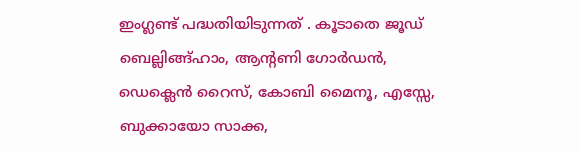ഇംഗ്ലണ്ട് പദ്ധതിയിടുന്നത് . കൂടാതെ ജൂഡ് ബെല്ലിങ്ങ്ഹാം, ആന്റണി ഗോർഡൻ, ഡെക്ലെൻ റൈസ്, കോബി മൈനൂ, എസ്സേ, ബുക്കായോ സാക്ക,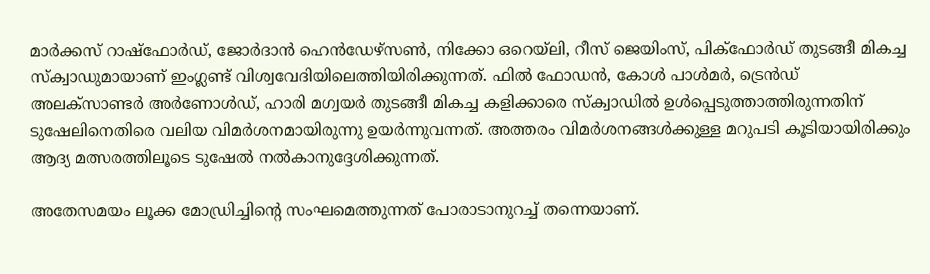മാർക്കസ് റാഷ്‌ഫോർഡ്, ജോർദാൻ ഹെൻഡേഴ്‌സൺ, നിക്കോ ഒറെയ്ലി, റീസ് ജെയിംസ്, പിക്‌ഫോർഡ് തുടങ്ങീ മികച്ച സ്ക്വാഡുമായാണ് ഇംഗ്ലണ്ട് വിശ്വവേദിയിലെത്തിയിരിക്കുന്നത്. ഫിൽ ഫോഡൻ, കോൾ പാൾമർ, ട്രെൻഡ് അലക്സാണ്ടർ അർണോൾഡ്, ഹാരി മഗ്വയർ തുടങ്ങീ മികച്ച കളിക്കാരെ സ്‌ക്വാഡിൽ ഉൾപ്പെടുത്താത്തിരുന്നതിന് ടുഷേലിനെതിരെ വലിയ വിമർശനമായിരുന്നു ഉയർന്നുവന്നത്. അത്തരം വിമർശനങ്ങൾക്കുള്ള മറുപടി കൂടിയായിരിക്കും ആദ്യ മത്സരത്തിലൂടെ ടുഷേൽ നൽകാനുദ്ദേശിക്കുന്നത്.

അതേസമയം ലൂക്ക മോഡ്രിച്ചിന്റെ സംഘമെത്തുന്നത് പോരാടാനുറച്ച് തന്നെയാണ്.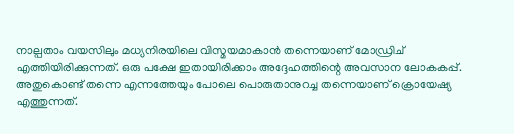നാല്പതാം വയസിലും മധ്യനിരയിലെ വിസ്മയമാകാൻ തന്നെയാണ് മോഡ്രിച് എത്തിയിരിക്കുന്നത്. ഒരു പക്ഷേ ഇതായിരിക്കാം അദ്ദേഹത്തിന്റെ അവസാന ലോകകപ്പ്. അതുകൊണ്ട് തന്നെ എന്നത്തേയും പോലെ പൊരുതാനുറച്ച തന്നെയാണ് ക്രൊയേഷ്യ എത്തുന്നത്.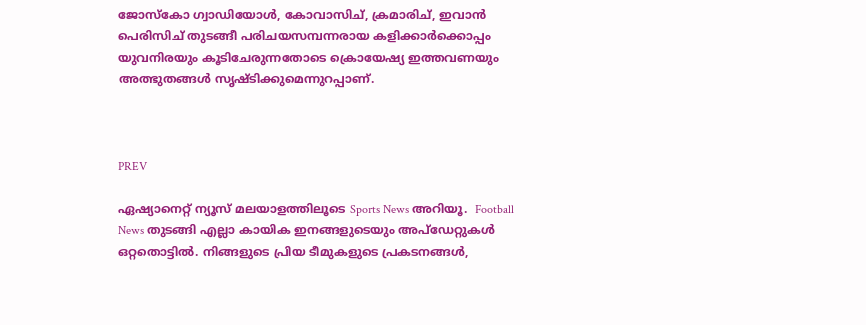ജോസ്കോ ഗ്വാഡിയോൾ, കോവാസിച്, ക്രമാരിച്, ഇവാൻ പെരിസിച് തുടങ്ങീ പരിചയസമ്പന്നരായ കളിക്കാർക്കൊപ്പം യുവനിരയും കൂടിചേരുന്നതോടെ ക്രൊയേഷ്യ ഇത്തവണയും അത്ഭുതങ്ങൾ സൃഷ്ടിക്കുമെന്നുറപ്പാണ്.



PREV

ഏഷ്യാനെറ്റ് ന്യൂസ് മലയാളത്തിലൂടെ Sports News അറിയൂ.  Football News തുടങ്ങി എല്ലാ കായിക ഇനങ്ങളുടെയും അപ്‌ഡേറ്റുകൾ ഒറ്റതൊട്ടിൽ. നിങ്ങളുടെ പ്രിയ ടീമുകളുടെ പ്രകടനങ്ങൾ,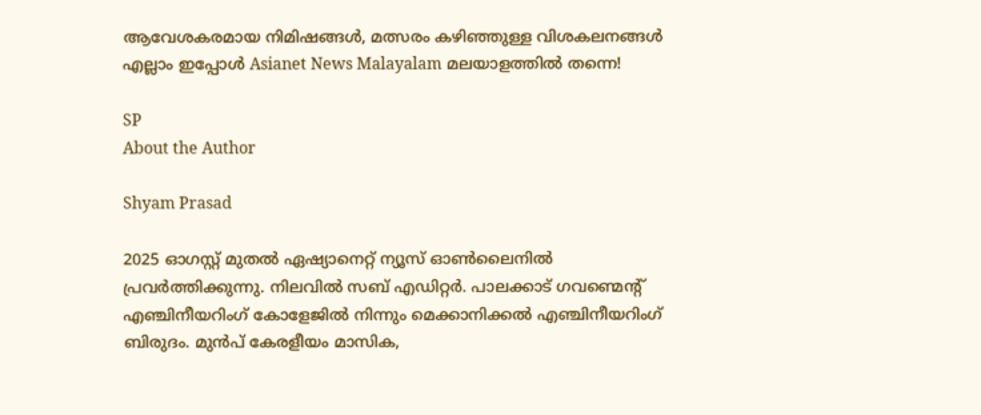ആവേശകരമായ നിമിഷങ്ങൾ, മത്സരം കഴിഞ്ഞുള്ള വിശകലനങ്ങൾ എല്ലാം ഇപ്പോൾ Asianet News Malayalam മലയാളത്തിൽ തന്നെ!

SP
About the Author

Shyam Prasad

2025 ഓഗസ്റ്റ് മുതൽ ഏഷ്യാനെറ്റ് ന്യൂസ് ഓൺലൈനിൽ പ്രവർത്തിക്കുന്നു. നിലവിൽ സബ് എഡിറ്റർ. പാലക്കാട് ഗവണ്മെന്റ് എഞ്ചിനീയറിംഗ് കോളേജിൽ നിന്നും മെക്കാനിക്കൽ എഞ്ചിനീയറിംഗ് ബിരുദം. മുൻപ് കേരളീയം മാസിക,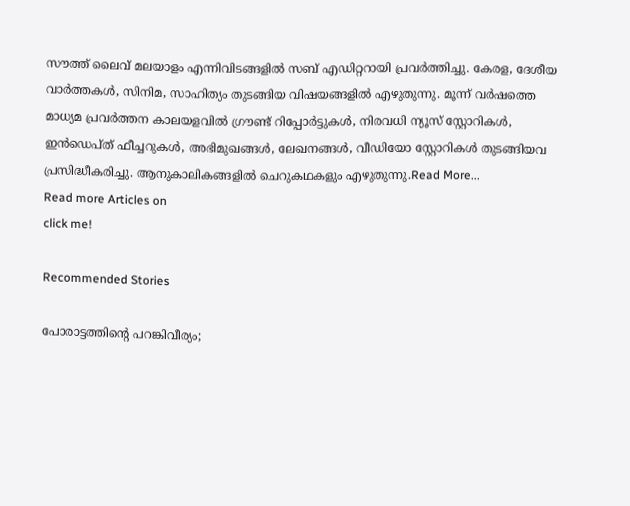സൗത്ത് ലൈവ് മലയാളം എന്നിവിടങ്ങളിൽ സബ് എഡിറ്ററായി പ്രവർത്തിച്ചു. കേരള, ദേശീയ വാർത്തകൾ, സിനിമ, സാഹിത്യം തുടങ്ങിയ വിഷയങ്ങളിൽ എഴുതുന്നു. മൂന്ന് വർഷത്തെ മാധ്യമ പ്രവർത്തന കാലയളവിൽ ഗ്രൗണ്ട് റിപ്പോർട്ടുകൾ, നിരവധി ന്യൂസ് സ്റ്റോറികൾ, ഇൻഡെപ്ത് ഫീച്ചറുകൾ, അഭിമുഖങ്ങൾ, ലേഖനങ്ങൾ, വീഡിയോ സ്റ്റോറികൾ തുടങ്ങിയവ പ്രസിദ്ധീകരിച്ചു. ആനുകാലികങ്ങളിൽ ചെറുകഥകളും എഴുതുന്നു.Read More...
Read more Articles on
click me!

Recommended Stories

പോരാട്ടത്തിന്റെ പറങ്കിവീര്യം;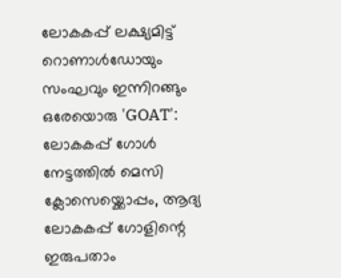ലോകകപ്പ് ലക്ഷ്യമിട്ട് റൊണാൾഡോയും സംഘവും ഇന്നിറങ്ങും
ഒരേയൊരു 'GOAT': ലോകകപ്പ് ഗോൾ നേട്ടത്തിൽ മെസി ക്ലോസെയ്ക്കൊപ്പം, ആദ്യ ലോകകപ്പ് ഗോളിന്റെ ഇരുപതാം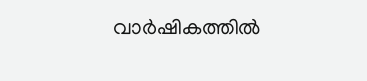വാർഷികത്തിൽ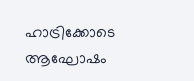ഹാട്രിക്കോടെ ആഘോഷം